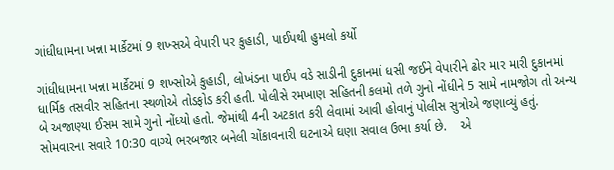ગાંધીધામના ખન્ના માર્કેટમાં 9 શખ્સએ વેપારી પર કુહાડી, પાઈપથી હુમલો કર્યો

ગાંધીધામના ખન્ના માર્કેટમાં 9 શખ્સોએ કુહાડી, લોખંડના પાઈપ વડે સાડીની દુકાનમાં ધસી જઈને વેપારીને ઢોર માર મારી દુકાનમાં ધાર્મિક તસવીર સહિતના સ્થળોએ તોડફોડ કરી હતી. પોલીસે રમખાણ સહિતની કલમો તળે ગુનો નોંધીને 5 સામે નામજોગ તો અન્ય બે અજાણ્યા ઈસમ સામે ગુનો નોંધ્યો હતો. જેમાંથી 4ની અટકાત કરી લેવામાં આવી હોવાનું પોલીસ સુત્રોએ જણાવ્યું હતું. સોમવારના સવારે 10:30 વાગ્યે ભરબજાર બનેલી ચોંકાવનારી ઘટનાએ ઘણા સવાલ ઉભા કર્યા છે.    એ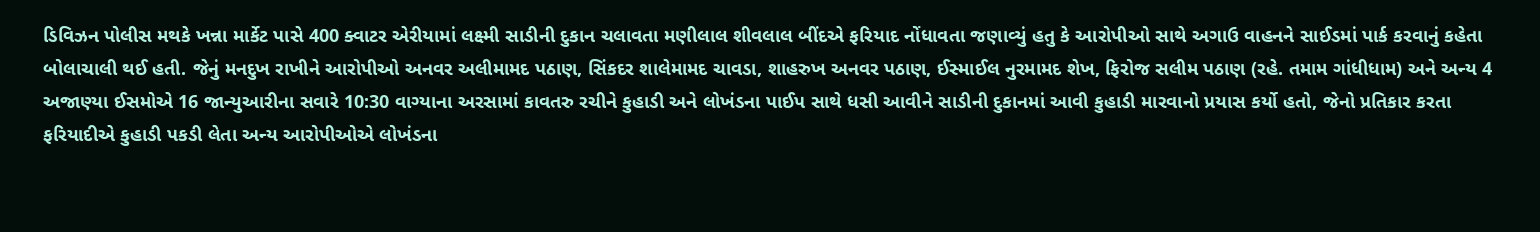ડિવિઝન પોલીસ મથકે ખન્ના માર્કેટ પાસે 400 ક્વાટર એરીયામાં લક્ષ્મી સાડીની દુકાન ચલાવતા મણીલાલ શીવલાલ બીંદએ ફરિયાદ નોંધાવતા જણાવ્યું હતુ કે આરોપીઓ સાથે અગાઉ વાહનને સાઈડમાં પાર્ક કરવાનું કહેતા બોલાચાલી થઈ હતી. જેનું મનદુખ રાખીને આરોપીઓ અનવર અલીમામદ પઠાણ, સિંકદર શાલેમામદ ચાવડા, શાહરુખ અનવર પઠાણ, ઈસ્માઈલ નુરમામદ શેખ, ફિરોજ સલીમ પઠાણ (રહે. તમામ ગાંધીધામ) અને અન્ય 4 અજાણ્યા ઈસમોએ 16 જાન્યુઆરીના સવારે 10:30 વાગ્યાના અરસામાં કાવતરુ રચીને કુહાડી અને લોખંડના પાઈપ સાથે ધસી આવીને સાડીની દુકાનમાં આવી કુહાડી મારવાનો પ્રયાસ કર્યો હતો, જેનો પ્રતિકાર કરતા ફરિયાદીએ કુહાડી પકડી લેતા અન્ય આરોપીઓએ લોખંડના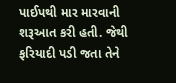પાઈપથી માર મારવાની શરૂઆત કરી હતી. જેથી ફરિયાદી પડી જતા તેને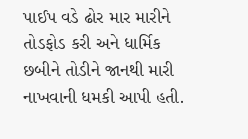પાઈપ વડે ઢોર માર મારીને તોડફોડ કરી અને ધાર્મિક છબીને તોડીને જાનથી મારી નાખવાની ધમકી આપી હતી.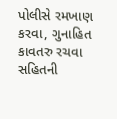પોલીસે રમખાણ કરવા, ગુનાહિત કાવતરુ રચવા સહિતની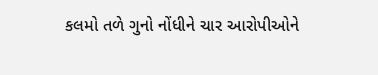કલમો તળે ગુનો નોંધીને ચાર આરોપીઓને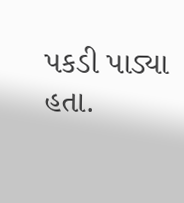પકડી પાડ્યા હતા.